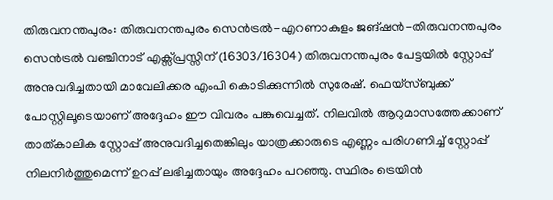തിരുവനന്തപുരം: തിരുവനന്തപുരം സെൻട്രൽ-എറണാകുളം ജങ്ഷൻ-തിരുവനന്തപുരം സെൻട്രൽ വഞ്ചിനാട് എക്സ്പ്രസ്സിന് (16303/16304) തിരുവനന്തപുരം പേട്ടയിൽ സ്റ്റോപ്പ് അനുവദിച്ചതായി മാവേലിക്കര എംപി കൊടിക്കുന്നിൽ സുരേഷ്. ഫെയ്സ്ബുക്ക് പോസ്റ്റിലൂടെയാണ് അദ്ദേഹം ഈ വിവരം പങ്കുവെച്ചത്. നിലവിൽ ആറുമാസത്തേക്കാണ് താത്കാലിക സ്റ്റോപ്പ് അനുവദിച്ചതെങ്കിലും യാത്രക്കാരുടെ എണ്ണം പരിഗണിച്ച് സ്റ്റോപ്പ് നിലനിർത്തുമെന്ന് ഉറപ്പ് ലഭിച്ചതായും അദ്ദേഹം പറഞ്ഞു. സ്ഥിരം ട്രെയിൻ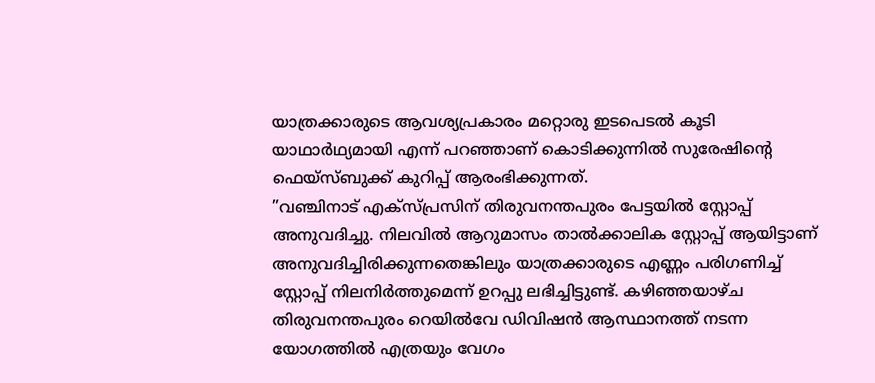യാത്രക്കാരുടെ ആവശ്യപ്രകാരം മറ്റൊരു ഇടപെടൽ കൂടി യാഥാർഥ്യമായി എന്ന് പറഞ്ഞാണ് കൊടിക്കുന്നിൽ സുരേഷിന്റെ ഫെയ്സ്ബുക്ക് കുറിപ്പ് ആരംഭിക്കുന്നത്.
”വഞ്ചിനാട് എക്സ്പ്രസിന് തിരുവനന്തപുരം പേട്ടയിൽ സ്റ്റോപ്പ് അനുവദിച്ചു. നിലവിൽ ആറുമാസം താൽക്കാലിക സ്റ്റോപ്പ് ആയിട്ടാണ് അനുവദിച്ചിരിക്കുന്നതെങ്കിലും യാത്രക്കാരുടെ എണ്ണം പരിഗണിച്ച് സ്റ്റോപ്പ് നിലനിർത്തുമെന്ന് ഉറപ്പു ലഭിച്ചിട്ടുണ്ട്. കഴിഞ്ഞയാഴ്ച തിരുവനന്തപുരം റെയിൽവേ ഡിവിഷൻ ആസ്ഥാനത്ത് നടന്ന യോഗത്തിൽ എത്രയും വേഗം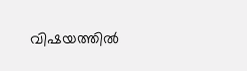വിഷയത്തിൽ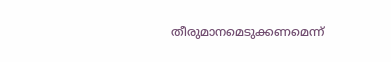തീരുമാനമെടുക്കണമെന്ന്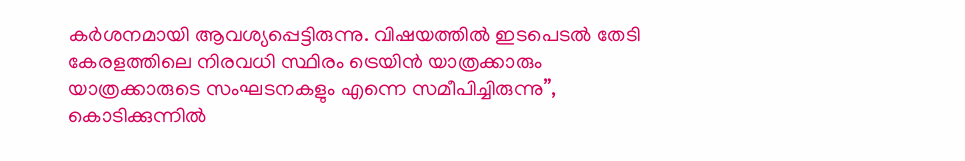കർശനമായി ആവശ്യപ്പെട്ടിരുന്നു. വിഷയത്തിൽ ഇടപെടൽ തേടി കേരളത്തിലെ നിരവധി സ്ഥിരം ട്രെയിൻ യാത്രക്കാരും യാത്രക്കാരുടെ സംഘടനകളും എന്നെ സമീപിച്ചിരുന്നു”, കൊടിക്കുന്നിൽ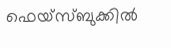ഫെയ്സ്ബുക്കിൽ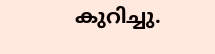കുറിച്ചു.